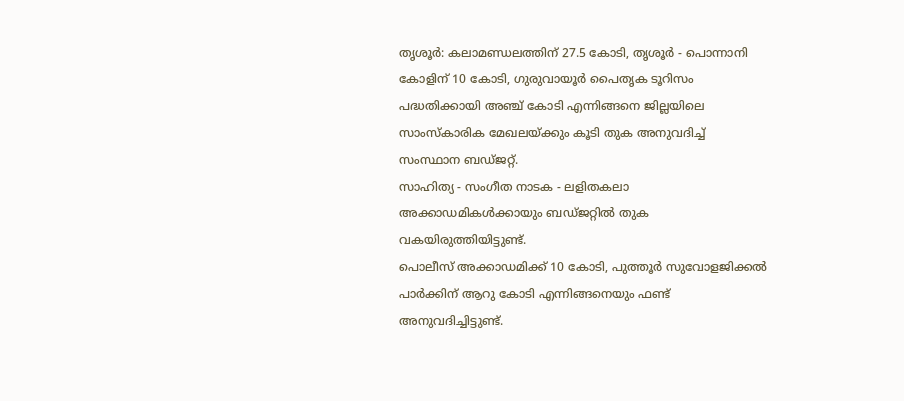തൃശൂർ: കലാമണ്ഡലത്തിന് 27.5 കോടി, തൃശൂർ - പൊന്നാനി കോളിന് 10 കോടി, ഗുരുവായൂർ പൈതൃക ടൂറിസം പദ്ധതിക്കായി അഞ്ച് കോടി എന്നിങ്ങനെ ജില്ലയിലെ സാംസ്കാരിക മേഖലയ്ക്കും കൂടി തുക അനുവദിച്ച് സംസ്ഥാന ബഡ്ജറ്റ്.
സാഹിത്യ - സംഗീത നാടക - ലളിതകലാ അക്കാഡമികൾക്കായും ബഡ്ജറ്റിൽ തുക വകയിരുത്തിയിട്ടുണ്ട്.
പൊലീസ് അക്കാഡമിക്ക് 10 കോടി, പുത്തൂർ സുവോളജിക്കൽ പാർക്കിന് ആറു കോടി എന്നിങ്ങനെയും ഫണ്ട് അനുവദിച്ചിട്ടുണ്ട്.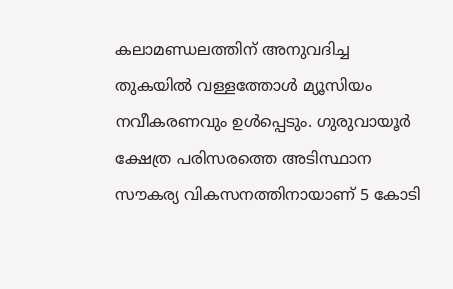കലാമണ്ഡലത്തിന് അനുവദിച്ച തുകയിൽ വള്ളത്തോൾ മ്യൂസിയം നവീകരണവും ഉൾപ്പെടും. ഗുരുവായൂർ ക്ഷേത്ര പരിസരത്തെ അടിസ്ഥാന സൗകര്യ വികസനത്തിനായാണ് 5 കോടി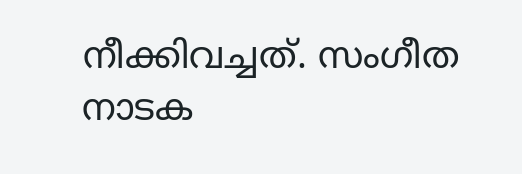നീക്കിവച്ചത്. സംഗീത നാടക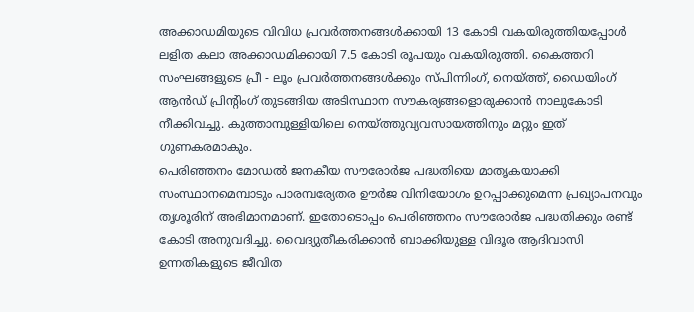അക്കാഡമിയുടെ വിവിധ പ്രവർത്തനങ്ങൾക്കായി 13 കോടി വകയിരുത്തിയപ്പോൾ ലളിത കലാ അക്കാഡമിക്കായി 7.5 കോടി രൂപയും വകയിരുത്തി. കൈത്തറി സംഘങ്ങളുടെ പ്രീ - ലൂം പ്രവർത്തനങ്ങൾക്കും സ്പിന്നിംഗ്, നെയ്ത്ത്, ഡൈയിംഗ് ആൻഡ് പ്രിന്റിംഗ് തുടങ്ങിയ അടിസ്ഥാന സൗകര്യങ്ങളൊരുക്കാൻ നാലുകോടി നീക്കിവച്ചു. കുത്താമ്പുള്ളിയിലെ നെയ്ത്തുവ്യവസായത്തിനും മറ്റും ഇത് ഗുണകരമാകും.
പെരിഞ്ഞനം മോഡൽ ജനകീയ സൗരോർജ പദ്ധതിയെ മാതൃകയാക്കി സംസ്ഥാനമെമ്പാടും പാരമ്പര്യേതര ഊർജ വിനിയോഗം ഉറപ്പാക്കുമെന്ന പ്രഖ്യാപനവും തൃശൂരിന് അഭിമാനമാണ്. ഇതോടൊപ്പം പെരിഞ്ഞനം സൗരോർജ പദ്ധതിക്കും രണ്ട് കോടി അനുവദിച്ചു. വൈദ്യുതീകരിക്കാൻ ബാക്കിയുള്ള വിദൂര ആദിവാസി ഉന്നതികളുടെ ജീവിത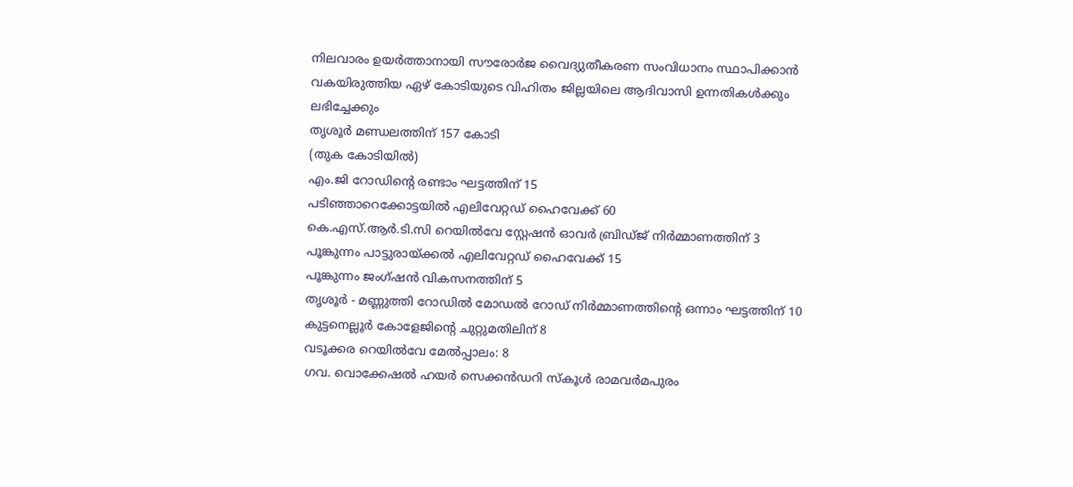നിലവാരം ഉയർത്താനായി സൗരോർജ വൈദ്യുതീകരണ സംവിധാനം സ്ഥാപിക്കാൻ വകയിരുത്തിയ ഏഴ് കോടിയുടെ വിഹിതം ജില്ലയിലെ ആദിവാസി ഉന്നതികൾക്കും ലഭിച്ചേക്കും
തൃശൂർ മണ്ഡലത്തിന് 157 കോടി
(തുക കോടിയിൽ)
എം.ജി റോഡിന്റെ രണ്ടാം ഘട്ടത്തിന് 15
പടിഞ്ഞാറെക്കോട്ടയിൽ എലിവേറ്റഡ് ഹൈവേക്ക് 60
കെ.എസ്.ആർ.ടി.സി റെയിൽവേ സ്റ്റേഷൻ ഓവർ ബ്രിഡ്ജ് നിർമ്മാണത്തിന് 3
പൂങ്കുന്നം പാട്ടുരായ്ക്കൽ എലിവേറ്റഡ് ഹൈവേക്ക് 15
പൂങ്കുന്നം ജംഗ്ഷൻ വികസനത്തിന് 5
തൃശൂർ - മണ്ണുത്തി റോഡിൽ മോഡൽ റോഡ് നിർമ്മാണത്തിന്റെ ഒന്നാം ഘട്ടത്തിന് 10
കുട്ടനെല്ലൂർ കോളേജിന്റെ ചുറ്റുമതിലിന് 8
വടൂക്കര റെയിൽവേ മേൽപ്പാലം: 8
ഗവ. വൊക്കേഷൽ ഹയർ സെക്കൻഡറി സ്കൂൾ രാമവർമപുരം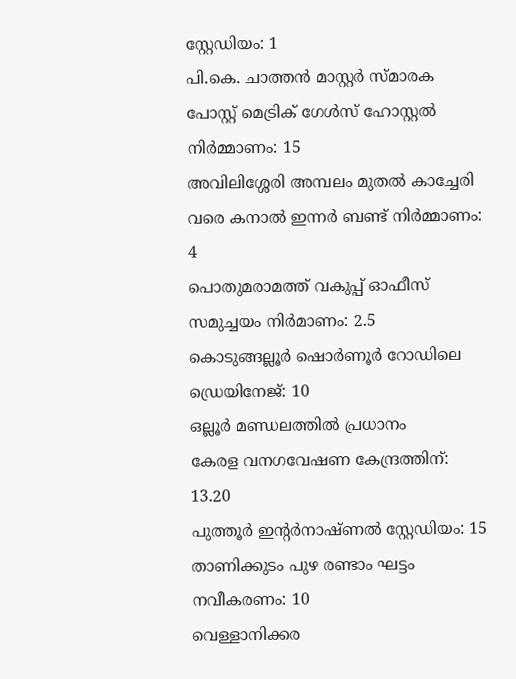സ്റ്റേഡിയം: 1
പി.കെ. ചാത്തൻ മാസ്റ്റർ സ്മാരക പോസ്റ്റ് മെട്രിക് ഗേൾസ് ഹോസ്റ്റൽ നിർമ്മാണം: 15
അവിലിശ്ശേരി അമ്പലം മുതൽ കാച്ചേരി വരെ കനാൽ ഇന്നർ ബണ്ട് നിർമ്മാണം: 4
പൊതുമരാമത്ത് വകുപ്പ് ഓഫീസ് സമുച്ചയം നിർമാണം: 2.5
കൊടുങ്ങല്ലൂർ ഷൊർണൂർ റോഡിലെ ഡ്രെയിനേജ്: 10
ഒല്ലൂർ മണ്ഡലത്തിൽ പ്രധാനം
കേരള വനഗവേഷണ കേന്ദ്രത്തിന്: 13.20
പുത്തൂർ ഇന്റർനാഷ്ണൽ സ്റ്റേഡിയം: 15
താണിക്കുടം പുഴ രണ്ടാം ഘട്ടം നവീകരണം: 10
വെള്ളാനിക്കര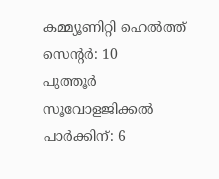കമ്മ്യൂണിറ്റി ഹെൽത്ത് സെന്റർ: 10
പുത്തൂർ സൂവോളജിക്കൽ പാർക്കിന്: 6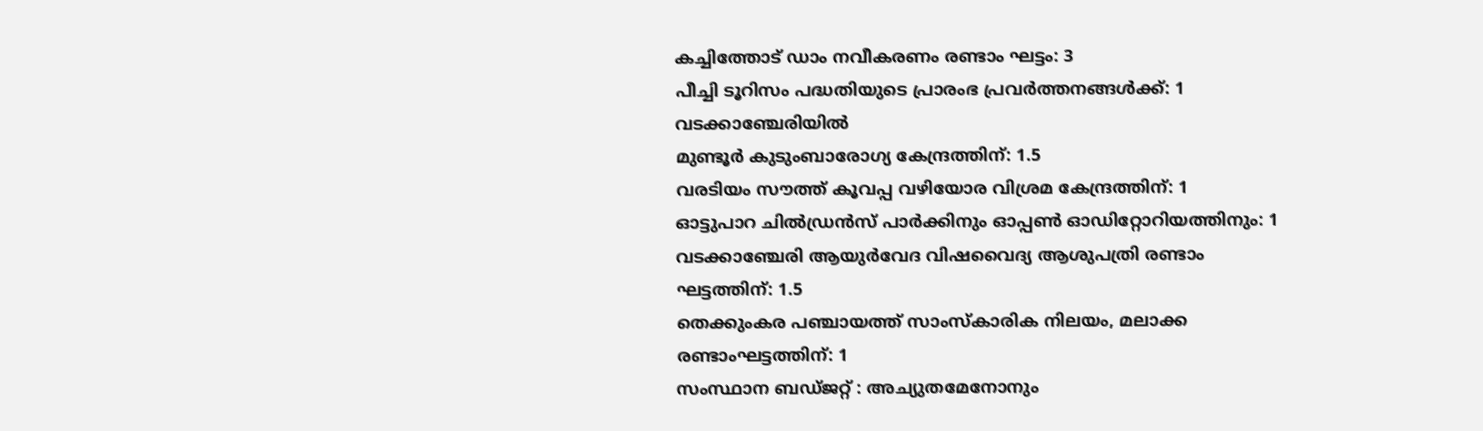കച്ചിത്തോട് ഡാം നവീകരണം രണ്ടാം ഘട്ടം: 3
പീച്ചി ടൂറിസം പദ്ധതിയുടെ പ്രാരംഭ പ്രവർത്തനങ്ങൾക്ക്: 1
വടക്കാഞ്ചേരിയിൽ
മുണ്ടൂർ കുടുംബാരോഗ്യ കേന്ദ്രത്തിന്: 1.5
വരടിയം സൗത്ത് കൂവപ്പ വഴിയോര വിശ്രമ കേന്ദ്രത്തിന്: 1
ഓട്ടുപാറ ചിൽഡ്രൻസ് പാർക്കിനും ഓപ്പൺ ഓഡിറ്റോറിയത്തിനും: 1
വടക്കാഞ്ചേരി ആയുർവേദ വിഷവൈദ്യ ആശുപത്രി രണ്ടാം ഘട്ടത്തിന്: 1.5
തെക്കുംകര പഞ്ചായത്ത് സാംസ്കാരിക നിലയം, മലാക്ക രണ്ടാംഘട്ടത്തിന്: 1
സംസ്ഥാന ബഡ്ജറ്റ് : അച്യുതമേനോനും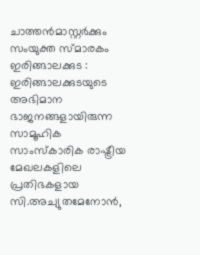ചാത്തൻമാസ്റ്റർക്കും സംയുക്ത സ്മാരകം
ഇരിങ്ങാലക്കുട : ഇരിങ്ങാലക്കുടയുടെ അഭിമാന ഭാജനങ്ങളായിരുന്ന സാമൂഹിക സാംസ്കാരിക രാഷ്ട്രീയ മേഖലകളിലെ പ്രതിഭകളായ സി.അച്യുതമേനോൻ,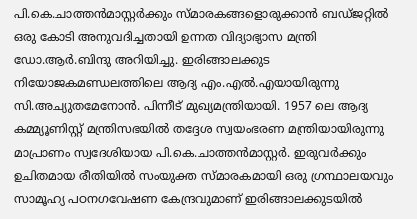പി.കെ.ചാത്തൻമാസ്റ്റർക്കും സ്മാരകങ്ങളൊരുക്കാൻ ബഡ്ജറ്റിൽ ഒരു കോടി അനുവദിച്ചതായി ഉന്നത വിദ്യാഭ്യാസ മന്ത്രി ഡോ.ആർ.ബിന്ദു അറിയിച്ചു. ഇരിങ്ങാലക്കുട നിയോജകമണ്ഡലത്തിലെ ആദ്യ എം.എൽ.എയായിരുന്നു സി.അച്യുതമേനോൻ. പിന്നീട് മുഖ്യമന്ത്രിയായി. 1957 ലെ ആദ്യ കമ്മ്യൂണിസ്റ്റ് മന്ത്രിസഭയിൽ തദ്ദേശ സ്വയംഭരണ മന്ത്രിയായിരുന്നു മാപ്രാണം സ്വദേശിയായ പി.കെ.ചാത്തൻമാസ്റ്റർ. ഇരുവർക്കും ഉചിതമായ രീതിയിൽ സംയുക്ത സ്മാരകമായി ഒരു ഗ്രന്ഥാലയവും സാമൂഹ്യ പഠനഗവേഷണ കേന്ദ്രവുമാണ് ഇരിങ്ങാലക്കുടയിൽ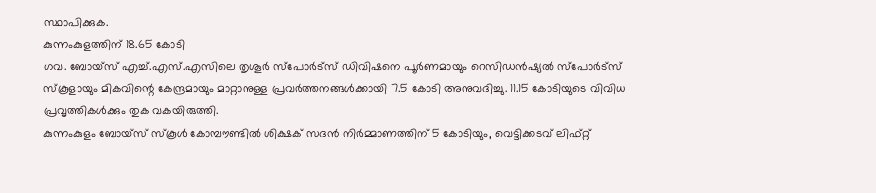സ്ഥാപിക്കുക.
കുന്നംകുളത്തിന് 18.65 കോടി
ഗവ. ബോയ്സ് എച്ച്.എസ്.എസിലെ തൃശൂർ സ്പോർട്സ് ഡിവിഷനെ പൂർണമായും റെസിഡൻഷ്യൽ സ്പോർട്സ് സ്കൂളായും മികവിന്റെ കേന്ദ്രമായും മാറ്റാനുള്ള പ്രവർത്തനങ്ങൾക്കായി 7.5 കോടി അനുവദിച്ചു. 11.15 കോടിയുടെ വിവിധ പ്രവൃത്തികൾക്കും തുക വകയിരുത്തി.
കുന്നംകുളം ബോയ്സ് സ്കൂൾ കോമ്പൗണ്ടിൽ ശിക്ഷക് സദൻ നിർമ്മാണത്തിന് 5 കോടിയും, വെട്ടിക്കടവ് ലിഫ്റ്റ്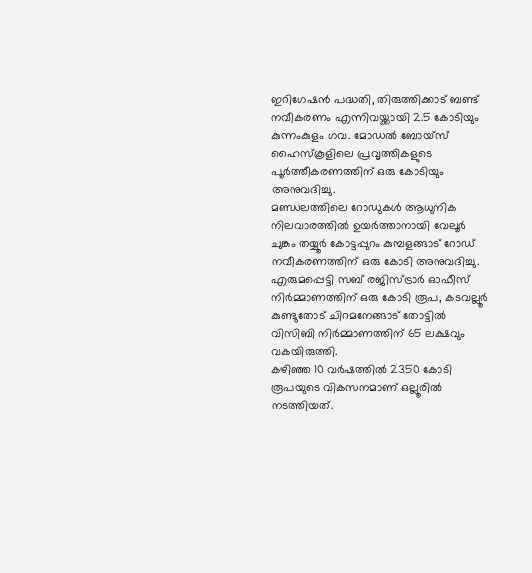ഇറിഗേഷൻ പദ്ധതി, തിരുത്തിക്കാട് ബണ്ട് നവീകരണം എന്നിവയ്ക്കായി 2.5 കോടിയും കുന്നംകുളം ഗവ. മോഡൽ ബോയ്സ് ഹൈസ്കൂളിലെ പ്രവൃത്തികളുടെ പൂർത്തീകരണത്തിന് ഒരു കോടിയും അനുവദിച്ചു.
മണ്ഡലത്തിലെ റോഡുകൾ ആധുനിക നിലവാരത്തിൽ ഉയർത്താനായി വേലൂർ ചുങ്കം തയ്യൂർ കോട്ടപ്പുറം കുമ്പളങ്ങാട് റോഡ് നവീകരണത്തിന് ഒരു കോടി അനുവദിച്ചു. എരുമപ്പെട്ടി സബ് രജിസ്ട്രാർ ഓഫീസ് നിർമ്മാണത്തിന് ഒരു കോടി രൂപ, കടവല്ലൂർ കുണ്ടുതോട് ചിറമനേങ്ങാട് തോട്ടിൽ വിസിബി നിർമ്മാണത്തിന് 65 ലക്ഷവും വകയിരുത്തി.
കഴിഞ്ഞ 10 വർഷത്തിൽ 2350 കോടി രൂപയുടെ വികസനമാണ് ഒല്ലൂരിൽ നടത്തിയത്.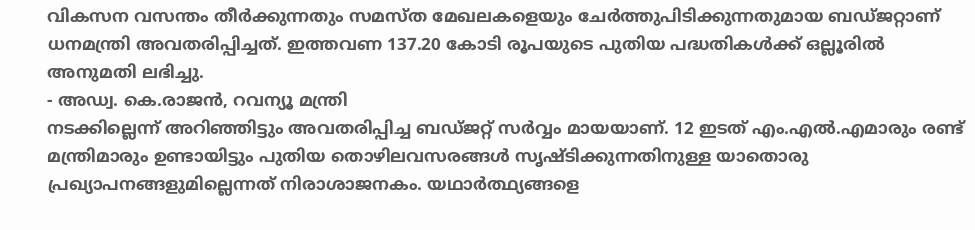വികസന വസന്തം തീർക്കുന്നതും സമസ്ത മേഖലകളെയും ചേർത്തുപിടിക്കുന്നതുമായ ബഡ്ജറ്റാണ് ധനമന്ത്രി അവതരിപ്പിച്ചത്. ഇത്തവണ 137.20 കോടി രൂപയുടെ പുതിയ പദ്ധതികൾക്ക് ഒല്ലൂരിൽ അനുമതി ലഭിച്ചു.
- അഡ്വ. കെ.രാജൻ, റവന്യൂ മന്ത്രി
നടക്കില്ലെന്ന് അറിഞ്ഞിട്ടും അവതരിപ്പിച്ച ബഡ്ജറ്റ് സർവ്വം മായയാണ്. 12 ഇടത് എം.എൽ.എമാരും രണ്ട് മന്ത്രിമാരും ഉണ്ടായിട്ടും പുതിയ തൊഴിലവസരങ്ങൾ സൃഷ്ടിക്കുന്നതിനുള്ള യാതൊരു പ്രഖ്യാപനങ്ങളുമില്ലെന്നത് നിരാശാജനകം. യഥാർത്ഥ്യങ്ങളെ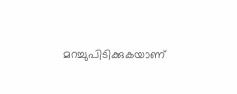മറച്ചുപിടിക്കുകയാണ്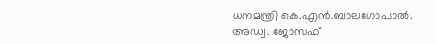ധനമന്ത്രി കെ.എൻ.ബാലഗോപാൽ.
അഡ്വ. ജോസഫ്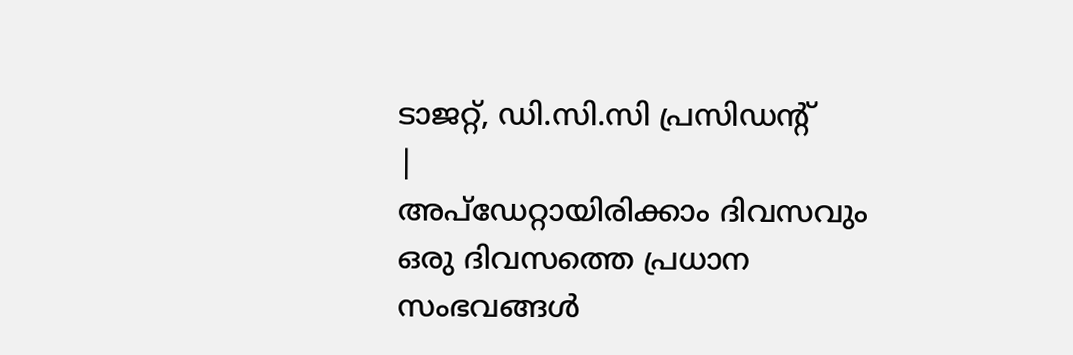ടാജറ്റ്, ഡി.സി.സി പ്രസിഡന്റ്
|
അപ്ഡേറ്റായിരിക്കാം ദിവസവും
ഒരു ദിവസത്തെ പ്രധാന സംഭവങ്ങൾ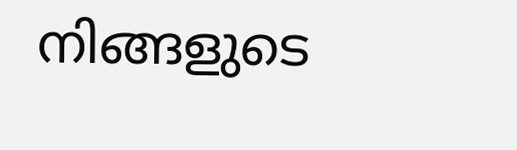നിങ്ങളുടെ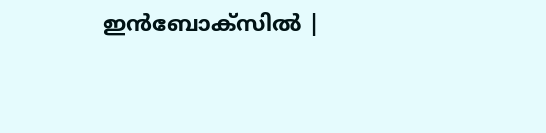ഇൻബോക്സിൽ |